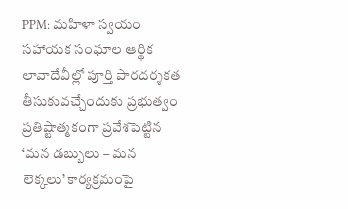PPM: మహిళా స్వయం సహాయక సంఘాల ఆర్థిక లావాదేవీల్లో పూర్తి పారదర్శకత తీసుకువచ్చేందుకు ప్రభుత్వం ప్రతిష్టాత్మకంగా ప్రవేశపెట్టిన ‘మన డబ్బులు – మన లెక్కలు’ కార్యక్రమంపై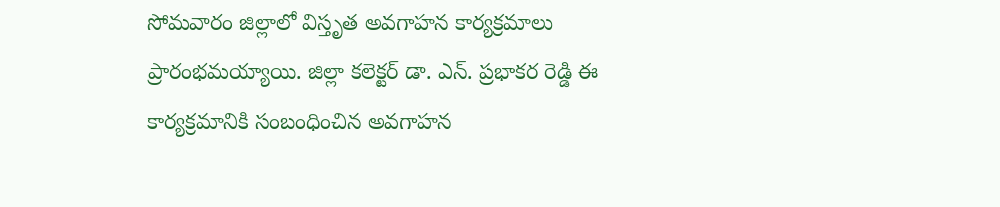సోమవారం జిల్లాలో విస్తృత అవగాహన కార్యక్రమాలు ప్రారంభమయ్యాయి. జిల్లా కలెక్టర్ డా. ఎన్. ప్రభాకర రెడ్డి ఈ కార్యక్రమానికి సంబంధించిన అవగాహన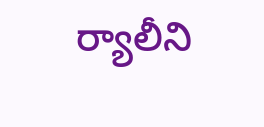ర్యాలీని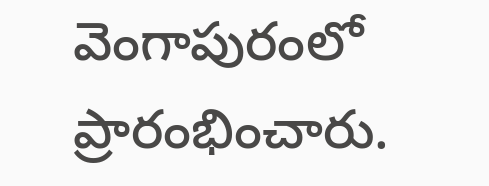వెంగాపురంలో ప్రారంభించారు.